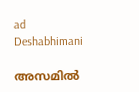ad
Deshabhimani

അസമിൽ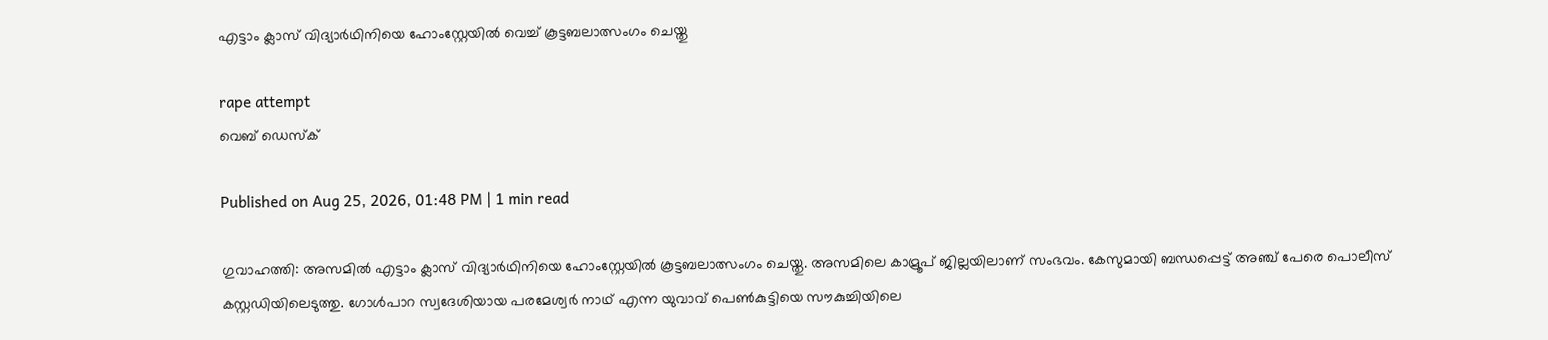എട്ടാം ക്ലാസ് വിദ്യാർഥിനിയെ ഹോംസ്റ്റേയിൽ വെച്ച് കൂട്ടബലാത്സംഗം ചെയ്തു

rape attempt
വെബ് ഡെസ്ക്

Published on Aug 25, 2026, 01:48 PM | 1 min read

ഗുവാഹത്തി: അസമിൽ എട്ടാം ക്ലാസ് വിദ്യാർഥിനിയെ ഹോംസ്റ്റേയിൽ കൂട്ടബലാത്സംഗം ചെയ്തു. അസമിലെ കാമ്രൂപ് ജില്ലയിലാണ് സംഭവം. കേസുമായി ബന്ധപ്പെട്ട് അഞ്ച് പേരെ പൊലീസ് കസ്റ്റഡിയിലെടുത്തു. ഗോൾപാറ സ്വദേശിയായ പരമേശ്വർ നാഥ് എന്ന യുവാവ് പെൺകുട്ടിയെ സൗകുച്ചിയിലെ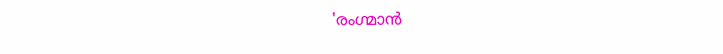'രംഗ്മാൻ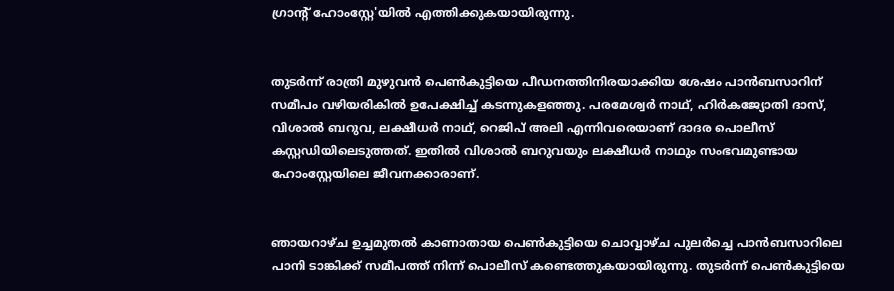ഗ്രാന്റ് ഹോംസ്റ്റേ'യിൽ എത്തിക്കുകയായിരുന്നു.


തുടർന്ന് രാത്രി മുഴുവൻ പെൺകുട്ടിയെ പീഡനത്തിനിരയാക്കിയ ശേഷം പാൻബസാറിന് സമീപം വഴിയരികിൽ ഉപേക്ഷിച്ച് കടന്നുകളഞ്ഞു. പരമേശ്വർ നാഥ്, ഹിർകജ്യോതി ദാസ്, വിശാൽ ബറുവ, ലക്ഷീധർ നാഥ്, റെജിപ് അലി എന്നിവരെയാണ് ദാദര പൊലീസ് കസ്റ്റഡിയിലെടുത്തത്. ഇതിൽ വിശാൽ ബറുവയും ലക്ഷീധർ നാഥും സംഭവമുണ്ടായ ഹോംസ്റ്റേയിലെ ജീവനക്കാരാണ്.


ഞായറാഴ്ച ഉച്ചമുതൽ കാണാതായ പെൺകുട്ടിയെ ചൊവ്വാഴ്ച പുലർച്ചെ പാൻബസാറിലെ പാനി ടാങ്കിക്ക് സമീപത്ത് നിന്ന് പൊലീസ് കണ്ടെത്തുകയായിരുന്നു. തുടർന്ന് പെൺകുട്ടിയെ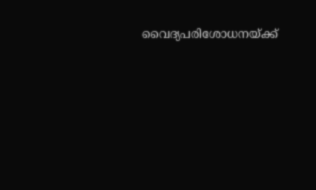വൈദ്യപരിശോധനയ്ക്ക്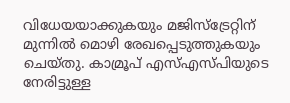വിധേയയാക്കുകയും മജിസ്‌ട്രേറ്റിന് മുന്നിൽ മൊഴി രേഖപ്പെടുത്തുകയും ചെയ്തു. കാമ്രൂപ് എസ്എസ്പിയുടെ നേരിട്ടുള്ള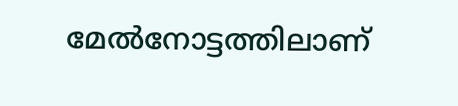മേൽനോട്ടത്തിലാണ്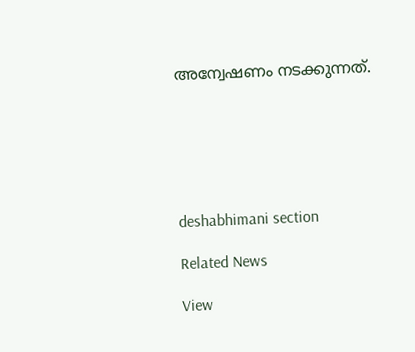അന്വേഷണം നടക്കുന്നത്.






deshabhimani section

Related News

View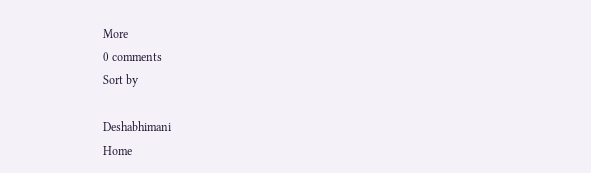More
0 comments
Sort by

Deshabhimani
Home